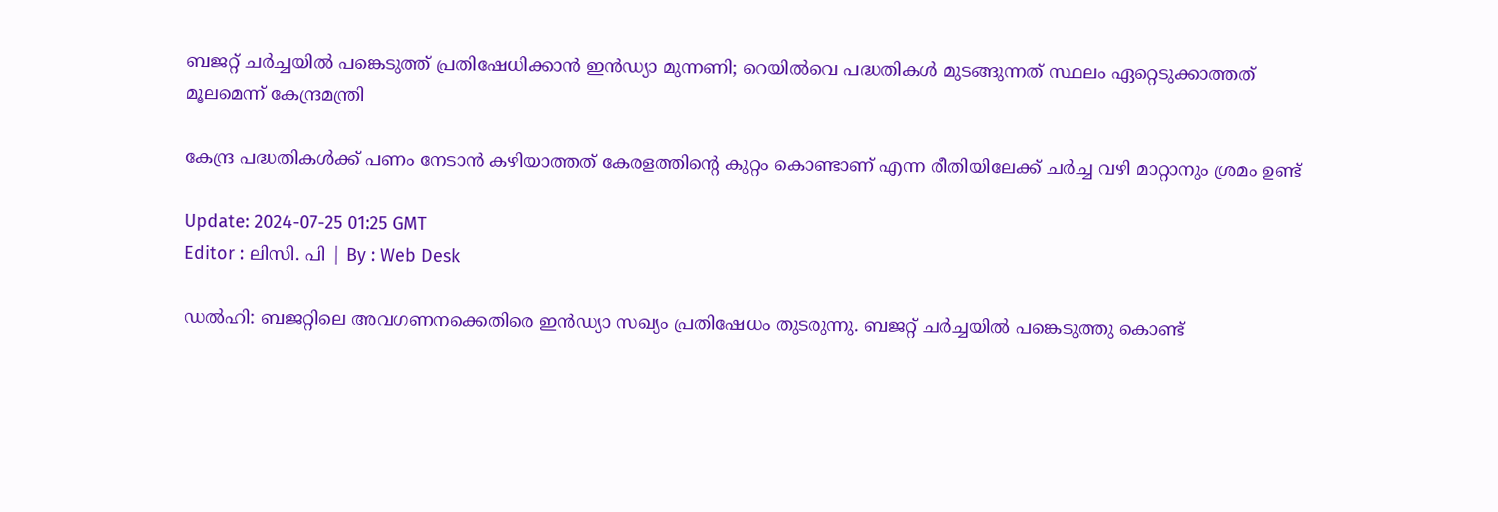ബജറ്റ് ചർച്ചയിൽ പങ്കെടുത്ത് പ്രതിഷേധിക്കാൻ ഇൻഡ്യാ മുന്നണി; റെയിൽവെ പദ്ധതികൾ മുടങ്ങുന്നത് സ്ഥലം ഏറ്റെടുക്കാത്തത് മൂലമെന്ന് കേന്ദ്രമന്ത്രി

കേന്ദ്ര പദ്ധതികൾക്ക് പണം നേടാൻ കഴിയാത്തത് കേരളത്തിന്റെ കുറ്റം കൊണ്ടാണ് എന്ന രീതിയിലേക്ക് ചർച്ച വഴി മാറ്റാനും ശ്രമം ഉണ്ട്

Update: 2024-07-25 01:25 GMT
Editor : ലിസി. പി | By : Web Desk

ഡൽഹി: ബജറ്റിലെ അവഗണനക്കെതിരെ ഇൻഡ്യാ സഖ്യം പ്രതിഷേധം തുടരുന്നു. ബജറ്റ് ചർച്ചയിൽ പങ്കെടുത്തു കൊണ്ട്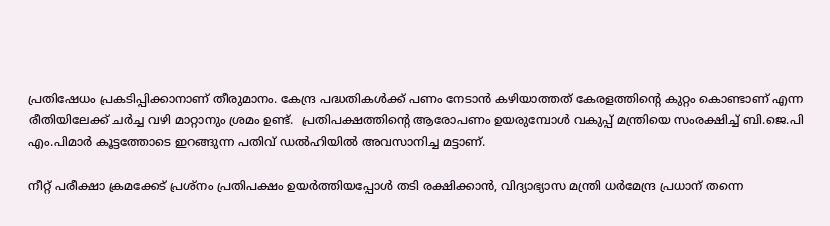പ്രതിഷേധം പ്രകടിപ്പിക്കാനാണ് തീരുമാനം. കേന്ദ്ര പദ്ധതികൾക്ക് പണം നേടാൻ കഴിയാത്തത് കേരളത്തിന്റെ കുറ്റം കൊണ്ടാണ് എന്ന രീതിയിലേക്ക് ചർച്ച വഴി മാറ്റാനും ശ്രമം ഉണ്ട്.  പ്രതിപക്ഷത്തിന്റെ ആരോപണം ഉയരുമ്പോൾ വകുപ്പ് മന്ത്രിയെ സംരക്ഷിച്ച് ബി.ജെ.പി എം.പിമാർ കൂട്ടത്തോടെ ഇറങ്ങുന്ന പതിവ് ഡൽഹിയിൽ അവസാനിച്ച മട്ടാണ്.

നീറ്റ് പരീക്ഷാ ക്രമക്കേട് പ്രശ്നം പ്രതിപക്ഷം ഉയർത്തിയപ്പോൾ തടി രക്ഷിക്കാൻ, വിദ്യാഭ്യാസ മന്ത്രി ധർമേന്ദ്ര പ്രധാന് തന്നെ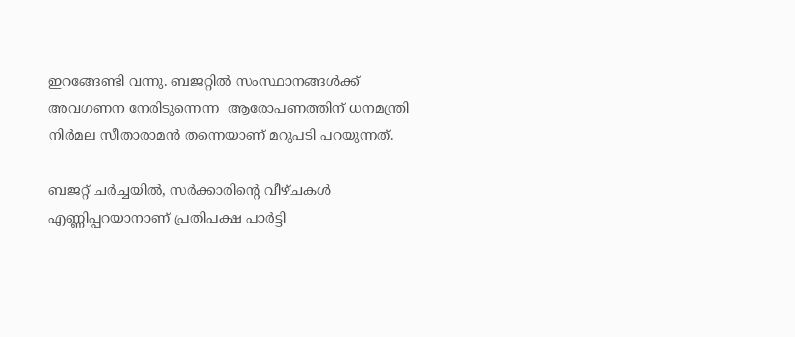ഇറങ്ങേണ്ടി വന്നു. ബജറ്റിൽ സംസ്ഥാനങ്ങള്‍ക്ക് അവഗണന നേരിടുന്നെന്ന  ആരോപണത്തിന് ധനമന്ത്രി നിർമല സീതാരാമൻ തന്നെയാണ് മറുപടി പറയുന്നത്.

ബജറ്റ് ചർച്ചയിൽ, സർക്കാരിന്റെ വീഴ്ചകൾ എണ്ണിപ്പറയാനാണ് പ്രതിപക്ഷ പാർട്ടി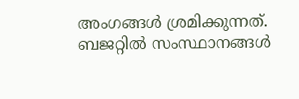അംഗങ്ങൾ ശ്രമിക്കുന്നത്. ബജറ്റിൽ സംസ്ഥാനങ്ങൾ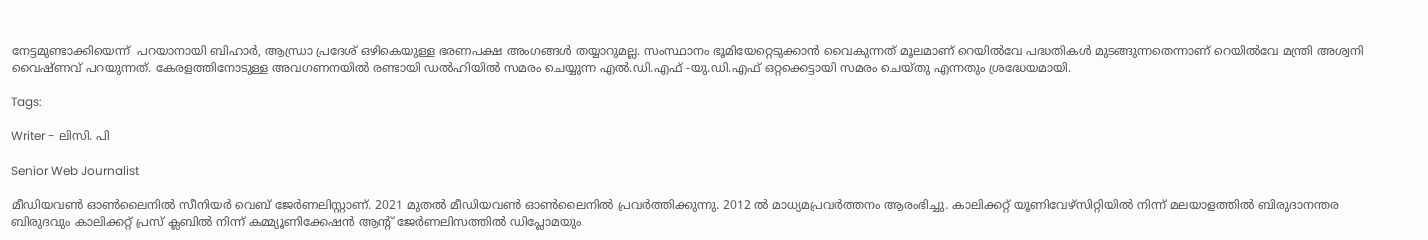നേട്ടമുണ്ടാക്കിയെന്ന്  പറയാനായി ബിഹാർ, ആന്ധ്രാ പ്രദേശ് ഒഴികെയുള്ള ഭരണപക്ഷ അംഗങ്ങൾ തയ്യാറുമല്ല. സംസ്ഥാനം ഭൂമിയേറ്റെടുക്കാൻ വൈകുന്നത് മൂലമാണ് റെയിൽവേ പദ്ധതികൾ മുടങ്ങുന്നതെന്നാണ് റെയിൽവേ മന്ത്രി അശ്വനി വൈഷ്ണവ് പറയുന്നത്. കേരളത്തിനോടുള്ള അവഗണനയിൽ രണ്ടായി ഡൽഹിയിൽ സമരം ചെയ്യുന്ന എൽ.ഡി.എഫ് -യു.ഡി.എഫ് ഒറ്റക്കെട്ടായി സമരം ചെയ്തു എന്നതും ശ്രദ്ധേയമായി.

Tags:

Writer - ലിസി. പി

Senior Web Journalist

മീഡിയവൺ ഓൺലൈനിൽ സീനിയർ വെബ് ജേർണലിസ്റ്റാണ്. 2021 മുതൽ മീഡിയവൺ ഓൺലൈനിൽ പ്രവർത്തിക്കുന്നു. 2012 ല്‍ മാധ്യമപ്രവര്‍ത്തനം ആരംഭിച്ചു. കാലിക്കറ്റ് യൂണിവേഴ്‌സിറ്റിയിൽ നിന്ന് മലയാളത്തിൽ ബിരുദാനന്തര ബിരുദവും കാലിക്കറ്റ് പ്രസ് ക്ലബിൽ നിന്ന് കമ്മ്യൂണിക്കേഷൻ ആന്റ് ജേർണലിസത്തിൽ ഡിപ്ലോമയും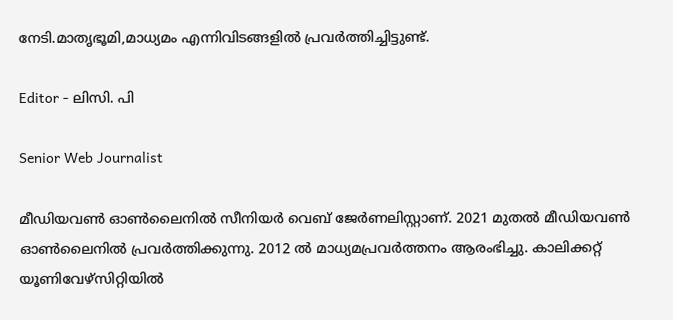നേടി.മാതൃഭൂമി,മാധ്യമം എന്നിവിടങ്ങളിൽ പ്രവർത്തിച്ചിട്ടുണ്ട്.

Editor - ലിസി. പി

Senior Web Journalist

മീഡിയവൺ ഓൺലൈനിൽ സീനിയർ വെബ് ജേർണലിസ്റ്റാണ്. 2021 മുതൽ മീഡിയവൺ ഓൺലൈനിൽ പ്രവർത്തിക്കുന്നു. 2012 ല്‍ മാധ്യമപ്രവര്‍ത്തനം ആരംഭിച്ചു. കാലിക്കറ്റ് യൂണിവേഴ്‌സിറ്റിയിൽ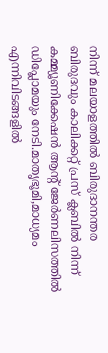നിന്ന് മലയാളത്തിൽ ബിരുദാനന്തര ബിരുദവും കാലിക്കറ്റ് പ്രസ് ക്ലബിൽ നിന്ന് കമ്മ്യൂണിക്കേഷൻ ആന്റ് ജേർണലിസത്തിൽ ഡിപ്ലോമയും നേടി.മാതൃഭൂമി,മാധ്യമം എന്നിവിടങ്ങളിൽ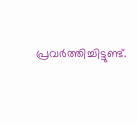പ്രവർത്തിച്ചിട്ടുണ്ട്.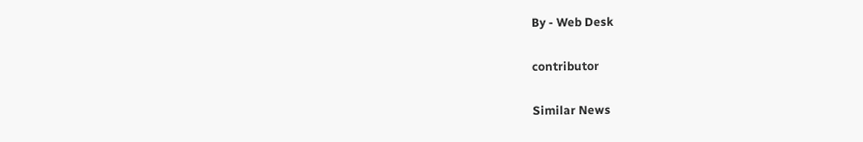By - Web Desk

contributor

Similar News